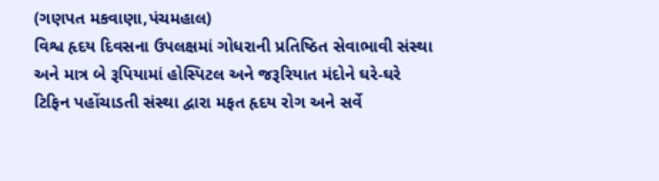(ગણપત મકવાણા,પંચમહાલ)
વિશ્વ હૃદય દિવસના ઉપલક્ષમાં ગોધરાની પ્રતિષ્ઠિત સેવાભાવી સંસ્થા અને માત્ર બે રૂપિયામાં હોસ્પિટલ અને જરૂરિયાત મંદોને ઘરે-ઘરે ટિફિન પહોંચાડતી સંસ્થા દ્વારા મફત હૃદય રોગ અને સર્વે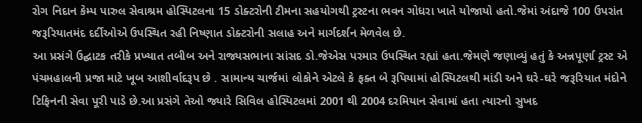રોગ નિદાન કેમ્પ પારુલ સેવાશ્રમ હોસ્પિટલના 15 ડોક્ટરોની ટીમના સહયોગથી ટ્રસ્ટના ભવન ગોધરા ખાતે યોજાયો હતો.જેમાં અંદાજે 100 ઉપરાંત જરૂરિયાતમંદ દર્દીઓએ ઉપસ્થિત રહી નિષ્ણાત ડોક્ટરોની સલાહ અને માર્ગદર્શન મેળવેલ છે.
આ પ્રસંગે ઉદ્ઘાટક તરીકે પ્રખ્યાત તબીબ અને રાજ્યસભાના સાંસદ ડો.જેએસ પરમાર ઉપસ્થિત રહ્યાં હતા.જેમણે જણાવ્યું હતું કે અન્નપૂર્ણા ટ્રસ્ટ એ પંચમહાલની પ્રજા માટે ખૂબ આશીર્વાદરૂપ છે . સામાન્ય ચાર્જમાં લોકોને એટલે કે ફક્ત બે રૂપિયામાં હોસ્પિટલથી માંડી અને ઘરે-ઘરે જરૂરિયાત મંદોને ટિફિનની સેવા પૂરી પાડે છે.આ પ્રસંગે તેઓ જ્યારે સિવિલ હોસ્પિટલમાં 2001 થી 2004 દરમિયાન સેવામાં હતા ત્યારનો સુખદ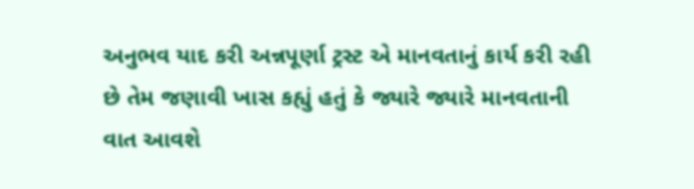અનુભવ યાદ કરી અન્નપૂર્ણા ટ્રસ્ટ એ માનવતાનું કાર્ય કરી રહી છે તેમ જણાવી ખાસ કહ્યું હતું કે જ્યારે જ્યારે માનવતાની વાત આવશે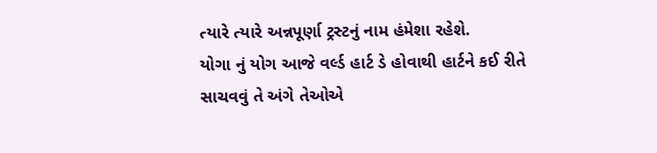ત્યારે ત્યારે અન્નપૂર્ણા ટ્રસ્ટનું નામ હંમેશા રહેશે.
યોગા નું યોગ આજે વર્લ્ડ હાર્ટ ડે હોવાથી હાર્ટને કઈ રીતે સાચવવું તે અંગે તેઓએ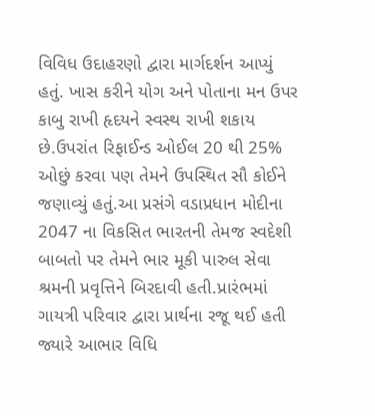વિવિધ ઉદાહરણો દ્વારા માર્ગદર્શન આપ્યું હતું. ખાસ કરીને યોગ અને પોતાના મન ઉપર કાબુ રાખી હૃદયને સ્વસ્થ રાખી શકાય છે.ઉપરાંત રિફાઈન્ડ ઓઈલ 20 થી 25% ઓછું કરવા પણ તેમને ઉપસ્થિત સૌ કોઈને જણાવ્યું હતું.આ પ્રસંગે વડાપ્રધાન મોદીના 2047 ના વિકસિત ભારતની તેમજ સ્વદેશી બાબતો પર તેમને ભાર મૂકી પારુલ સેવા શ્રમની પ્રવૃત્તિને બિરદાવી હતી.પ્રારંભમાં ગાયત્રી પરિવાર દ્વારા પ્રાર્થના રજૂ થઈ હતી જ્યારે આભાર વિધિ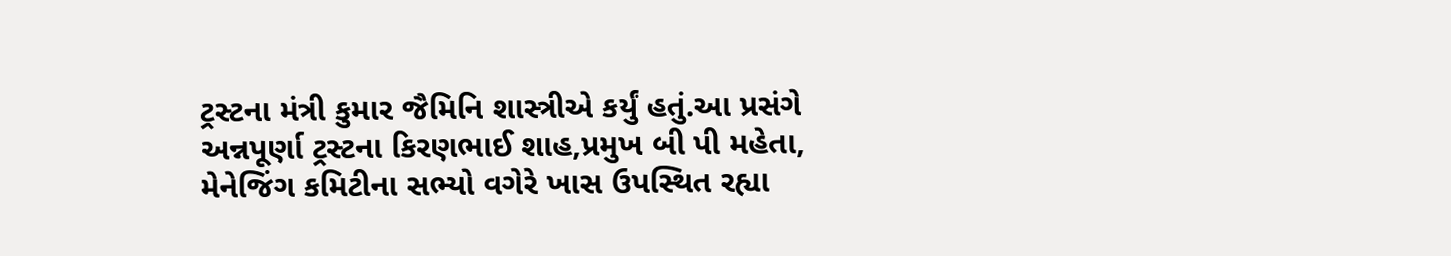ટ્રસ્ટના મંત્રી કુમાર જૈમિનિ શાસ્ત્રીએ કર્યું હતું.આ પ્રસંગે અન્નપૂર્ણા ટ્રસ્ટના કિરણભાઈ શાહ,પ્રમુખ બી પી મહેતા, મેનેજિંગ કમિટીના સભ્યો વગેરે ખાસ ઉપસ્થિત રહ્યા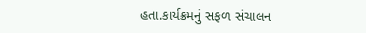હતા.કાર્યક્રમનું સફળ સંચાલન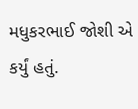મધુકરભાઈ જોશી એ કર્યું હતું.